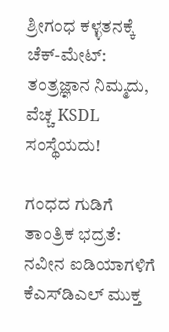ಶ್ರೀಗಂಧ ಕಳ್ಳತನಕ್ಕೆ ಚೆಕ್-ಮೇಟ್: ತಂತ್ರಜ್ಞಾನ ನಿಮ್ಮದು, ವೆಚ್ಚ KSDL ಸಂಸ್ಥೆಯದು!

ಗಂಧದ ಗುಡಿಗೆ ತಾಂತ್ರಿಕ ಭದ್ರತೆ: ನವೀನ ಐಡಿಯಾಗಳಿಗೆ ಕೆಎಸ್‌ಡಿಎಲ್ ಮುಕ್ತ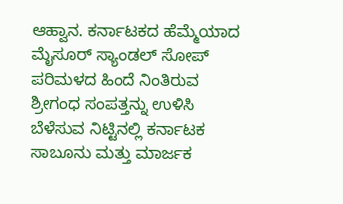ಆಹ್ವಾನ. ಕರ್ನಾಟಕದ ಹೆಮ್ಮೆಯಾದ ಮೈಸೂರ್ ಸ್ಯಾಂಡಲ್ ಸೋಪ್‌ ಪರಿಮಳದ ಹಿಂದೆ ನಿಂತಿರುವ ಶ್ರೀಗಂಧ ಸಂಪತ್ತನ್ನು ಉಳಿಸಿ ಬೆಳೆಸುವ ನಿಟ್ಟಿನಲ್ಲಿ ಕರ್ನಾಟಕ ಸಾಬೂನು ಮತ್ತು ಮಾರ್ಜಕ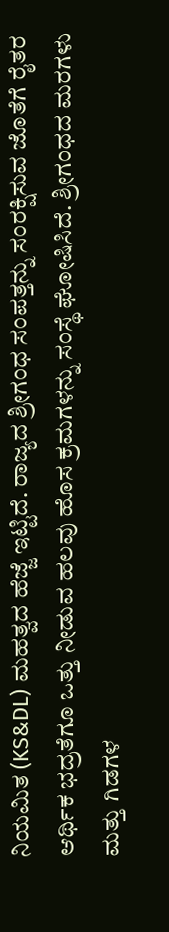ನಿಯಮಿತ (KS&DL) ಮಹತ್ವದ ಹೆಜ್ಜೆ ಇಟ್ಟಿದೆ. ರಾಜ್ಯದ ಶ್ರೀಗಂಧ ಸಂಪತ್ತನ್ನು ಸಂರಕ್ಷಿಸುವ ಜೊತೆಗೆ ರೈತರ ಆರ್ಥಿಕ ಭದ್ರತೆಗೂ ಒತ್ತು ನೀಡುವ ಹಲವು ಹೊಸ ಕ್ರಮಗಳನ್ನು ಸಂಸ್ಥೆ ಘೋಷಿಸಿದೆ. ಶ್ರೀಗಂಧದ ಮರಗಳು ಮತ್ತು ಗಿಡಗಳ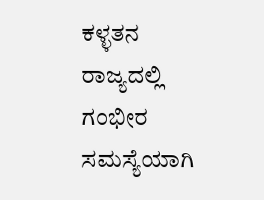ಕಳ್ಳತನ ರಾಜ್ಯದಲ್ಲಿ ಗಂಭೀರ ಸಮಸ್ಯೆಯಾಗಿ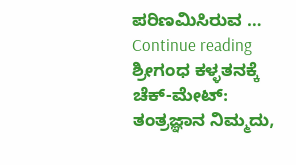ಪರಿಣಮಿಸಿರುವ … Continue reading ಶ್ರೀಗಂಧ ಕಳ್ಳತನಕ್ಕೆ ಚೆಕ್-ಮೇಟ್: ತಂತ್ರಜ್ಞಾನ ನಿಮ್ಮದು,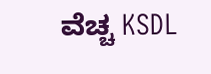ವೆಚ್ಚ KSDL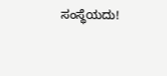ಸಂಸ್ಥೆಯದು!